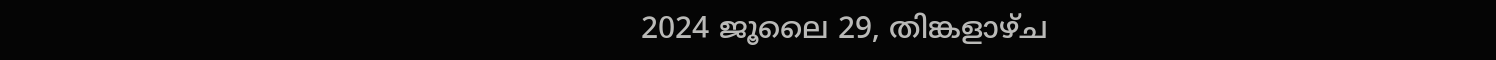2024 ജൂലൈ 29, തിങ്കളാഴ്‌ച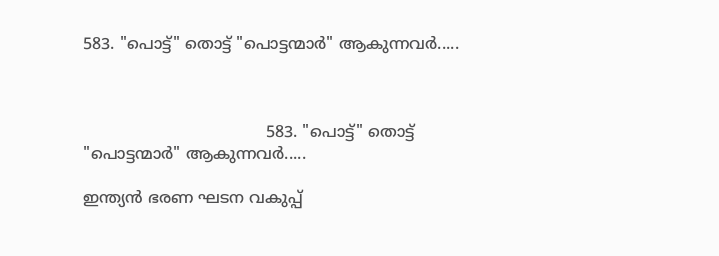583. "പൊട്ട്" തൊട്ട് "പൊട്ടന്മാർ" ആകുന്നവർ.....



                                     583. "പൊട്ട്" തൊട്ട് "പൊട്ടന്മാർ" ആകുന്നവർ.....

ഇന്ത്യൻ ഭരണ ഘടന വകുപ്പ്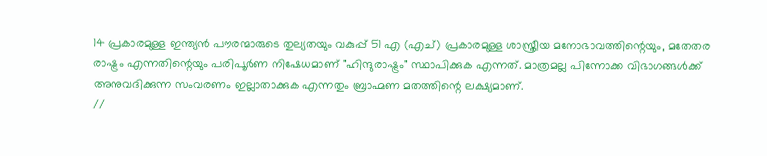14 പ്രകാരമുള്ള ഇന്ത്യൻ പൗരന്മാരുടെ തുല്യതയും വകുപ്പ് 51 എ (എച്) പ്രകാരമുള്ള ശാസ്ത്രീയ മനോഭാവത്തിന്റെയും, മതേതര രാഷ്ട്രം എന്നതിന്റെയും പരിപൂർണ നിഷേധമാണ് "ഹിന്ദുരാഷ്ട്രം" സ്ഥാപിക്കുക എന്നത്. മാത്രമല്ല പിന്നോക്ക വിഭാഗങ്ങൾക്ക് അനുവദിക്കുന്ന സംവരണം ഇല്ലാതാക്കുക എന്നതും ബ്രാഹ്മണ മതത്തിന്റെ ലക്ഷ്യമാണ്.
//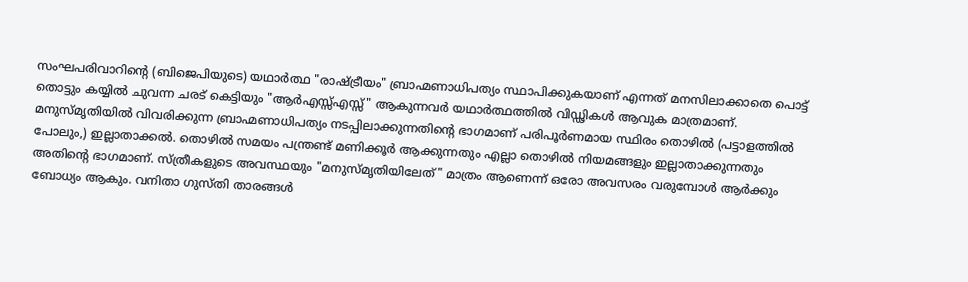സംഘപരിവാറിന്റെ (ബിജെപിയുടെ) യഥാർത്ഥ "രാഷ്ട്രീയം" ബ്രാഹ്മണാധിപത്യം സ്ഥാപിക്കുകയാണ് എന്നത് മനസിലാക്കാതെ പൊട്ട് തൊട്ടും കയ്യിൽ ചുവന്ന ചരട് കെട്ടിയും "ആർഎസ്സ്എസ്സ്" ആകുന്നവർ യഥാർത്ഥത്തിൽ വിഡ്ഢികൾ ആവുക മാത്രമാണ്. മനുസ്മൃതിയിൽ വിവരിക്കുന്ന ബ്രാഹ്മണാധിപത്യം നടപ്പിലാക്കുന്നതിന്റെ ഭാഗമാണ് പരിപൂർണമായ സ്ഥിരം തൊഴിൽ (പട്ടാളത്തിൽ പോലും,) ഇല്ലാതാക്കൽ. തൊഴിൽ സമയം പന്ത്രണ്ട് മണിക്കൂർ ആക്കുന്നതും എല്ലാ തൊഴിൽ നിയമങ്ങളും ഇല്ലാതാക്കുന്നതും അതിന്റെ ഭാഗമാണ്. സ്ത്രീകളുടെ അവസ്ഥയും "മനുസ്മൃതിയിലേത്" മാത്രം ആണെന്ന് ഒരോ അവസരം വരുമ്പോൾ ആർക്കും ബോധ്യം ആകും. വനിതാ ഗുസ്തി താരങ്ങൾ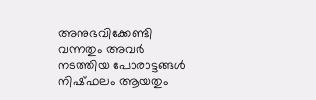അനുഭവിക്കേണ്ടി വന്നതും അവർ നടത്തിയ പോരാട്ടങ്ങൾ നിഷ്ഫലം ആയതും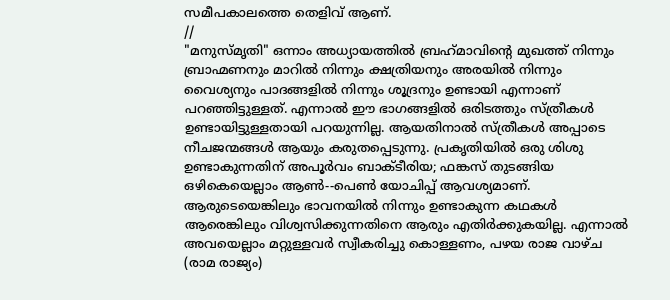സമീപകാലത്തെ തെളിവ് ആണ്.
//
"മനുസ്മൃതി" ഒന്നാം അധ്യായത്തിൽ ബ്രഹ്‌മാവിന്റെ മുഖത്ത് നിന്നും ബ്രാഹ്മണനും മാറിൽ നിന്നും ക്ഷത്രിയനും അരയിൽ നിന്നും വൈശ്യനും പാദങ്ങളിൽ നിന്നും ശൂദ്രനും ഉണ്ടായി എന്നാണ് പറഞ്ഞിട്ടുള്ളത്. എന്നാൽ ഈ ഭാഗങ്ങളിൽ ഒരിടത്തും സ്ത്രീകൾ ഉണ്ടായിട്ടുള്ളതായി പറയുന്നില്ല. ആയതിനാൽ സ്ത്രീകൾ അപ്പാടെ നീചജന്മങ്ങൾ ആയും കരുതപ്പെടുന്നു. പ്രകൃതിയിൽ ഒരു ശിശു ഉണ്ടാകുന്നതിന് അപൂർവം ബാക്ടീരിയ; ഫങ്കസ് തുടങ്ങിയ ഒഴികെയെല്ലാം ആൺ--പെൺ യോചിപ്പ്‌ ആവശ്യമാണ്. ആരുടെയെങ്കിലും ഭാവനയിൽ നിന്നും ഉണ്ടാകുന്ന കഥകൾ ആരെങ്കിലും വിശ്വസിക്കുന്നതിനെ ആരും എതിർക്കുകയില്ല. എന്നാൽ അവയെല്ലാം മറ്റുള്ളവർ സ്വീകരിച്ചു കൊള്ളണം, പഴയ രാജ വാഴ്ച (രാമ രാജ്യം)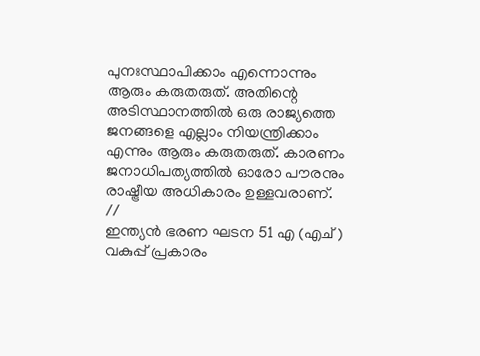പുനഃസ്ഥാപിക്കാം എന്നൊന്നും ആരും കരുതരുത്. അതിന്റെ അടിസ്ഥാനത്തിൽ ഒരു രാജ്യത്തെ ജനങ്ങളെ എല്ലാം നിയന്ത്രിക്കാം എന്നും ആരും കരുതരുത്. കാരണം ജനാധിപത്യത്തിൽ ഓരോ പൗരനും രാഷ്ട്രീയ അധികാരം ഉള്ളവരാണ്.
//
ഇന്ത്യൻ ഭരണ ഘടന 51 എ (എച് ) വകുപ്പ് പ്രകാരം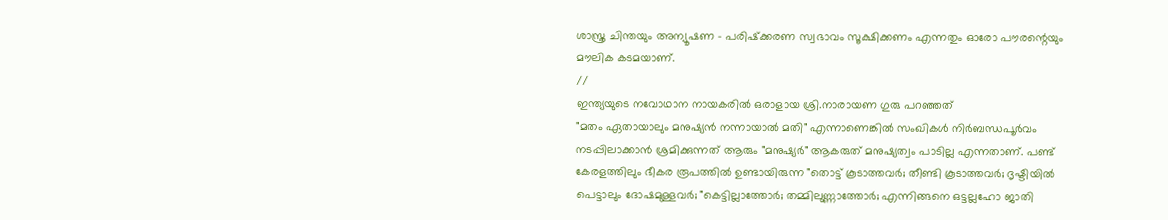ശാസ്ത്ര ചിന്തയും അന്യൂഷണ - പരിഷ്‌ക്കരണ സ്വഭാവം സൂക്ഷിക്കണം എന്നതും ഓരോ പൗരന്റെയും മൗലിക കടമയാണ്.
//
ഇന്ത്യയുടെ നവോഥാന നായകരിൽ ഒരാളായ ശ്രി.നാരായണ ഗുരു പറഞ്ഞത്
"മതം ഏതായാലും മനുഷ്യൻ നന്നായാൽ മതി" എന്നാണെങ്കിൽ സംഖികൾ നിർബന്ധപൂർവം നടപ്പിലാക്കാൻ ശ്രമിക്കുന്നത് ആരും "മനുഷ്യർ" ആകരുത് മനുഷ്യത്വം പാടില്ല എന്നതാണ്. പണ്ട് കേരളത്തിലും ഭീകര രൂപത്തിൽ ഉണ്ടായിരുന്ന "തൊട്ട് കൂടാത്തവർ; തീണ്ടി കൂടാത്തവർ; ദൃഷ്ടിയിൽ പെട്ടാലും ദോഷമുള്ളവർ; "കെട്ടില്ലാത്തോർ; തമ്മിലുണ്ണാത്തോർ; എന്നിങ്ങനെ ഒട്ടല്ലഹോ ജാതി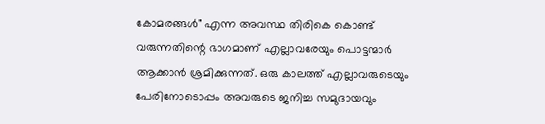കോമരങ്ങൾ" എന്ന അവസ്ഥ തിരികെ കൊണ്ട് വരുന്നതിന്റെ ഭാഗമാണ് എല്ലാവരേയും പൊട്ടന്മാർ ആക്കാൻ ശ്രമിക്കുന്നത്. ഒരു കാലത്ത് എല്ലാവരുടെയും പേരിനോടൊപ്പം അവരുടെ ജനിച്ച സമുദായവും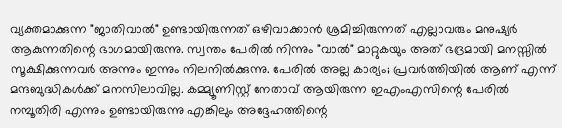വ്യക്തമാക്കുന്ന "ജാതിവാൽ" ഉണ്ടായിരുന്നത് ഒഴിവാക്കാൻ ശ്രമിച്ചിരുന്നത് എല്ലാവരും മനുഷ്യർ ആകുന്നതിന്റെ ഭാഗമായിരുന്നു. സ്വന്തം പേരിൽ നിന്നും "വാൽ" മാറ്റുകയും അത് ഭദ്രമായി മനസ്സിൽ സൂക്ഷിക്കുന്നവർ അന്നും ഇന്നും നിലനിൽക്കുന്നു. പേരിൽ അല്ല കാര്യം; പ്രവർത്തിയിൽ ആണ് എന്ന് മന്ദബുദ്ധികൾക്ക് മനസിലാവില്ല. കമ്മ്യൂണിസ്റ്റ് നേതാവ് ആയിരുന്ന ഇഎംഎസിന്റെ പേരിൽ നമ്പൂതിരി എന്നും ഉണ്ടായിരുന്നു എങ്കിലും അദ്ദേഹത്തിന്റെ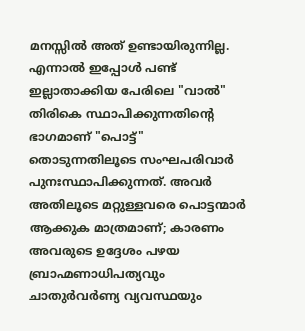മനസ്സിൽ അത് ഉണ്ടായിരുന്നില്ല. എന്നാൽ ഇപ്പോൾ പണ്ട് ഇല്ലാതാക്കിയ പേരിലെ "വാൽ" തിരികെ സ്ഥാപിക്കുന്നതിന്റെ ഭാഗമാണ് "പൊട്ട്" തൊടുന്നതിലൂടെ സംഘപരിവാർ പുനഃസ്ഥാപിക്കുന്നത്. അവർ അതിലൂടെ മറ്റുള്ളവരെ പൊട്ടന്മാർ ആക്കുക മാത്രമാണ്; കാരണം അവരുടെ ഉദ്ദേശം പഴയ ബ്രാഹ്മണാധിപത്യവും ചാതുർവർണ്യ വ്യവസ്ഥയും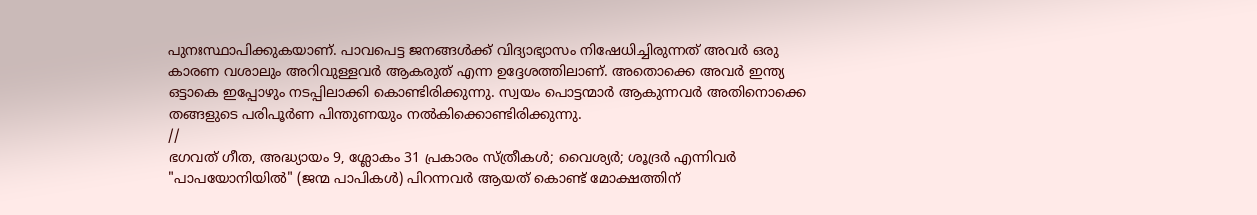പുനഃസ്ഥാപിക്കുകയാണ്. പാവപെട്ട ജനങ്ങൾക്ക് വിദ്യാഭ്യാസം നിഷേധിച്ചിരുന്നത് അവർ ഒരു കാരണ വശാലും അറിവുള്ളവർ ആകരുത് എന്ന ഉദ്ദേശത്തിലാണ്. അതൊക്കെ അവർ ഇന്ത്യ ഒട്ടാകെ ഇപ്പോഴും നടപ്പിലാക്കി കൊണ്ടിരിക്കുന്നു. സ്വയം പൊട്ടന്മാർ ആകുന്നവർ അതിനൊക്കെ തങ്ങളുടെ പരിപൂർണ പിന്തുണയും നൽകിക്കൊണ്ടിരിക്കുന്നു.
//
ഭഗവത് ഗീത, അദ്ധ്യായം 9, ശ്ലോകം 31 പ്രകാരം സ്ത്രീകൾ; വൈശ്യർ; ശൂദ്രർ എന്നിവർ "പാപയോനിയിൽ" (ജന്മ പാപികൾ) പിറന്നവർ ആയത് കൊണ്ട് മോക്ഷത്തിന്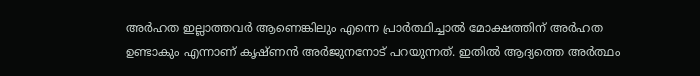അർഹത ഇല്ലാത്തവർ ആണെങ്കിലും എന്നെ പ്രാർത്ഥിച്ചാൽ മോക്ഷത്തിന് അർഹത ഉണ്ടാകും എന്നാണ് കൃഷ്ണൻ അർജുനനോട് പറയുന്നത്. ഇതിൽ ആദ്യത്തെ അർത്ഥം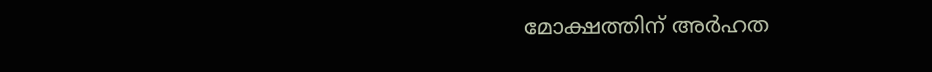മോക്ഷത്തിന് അർഹത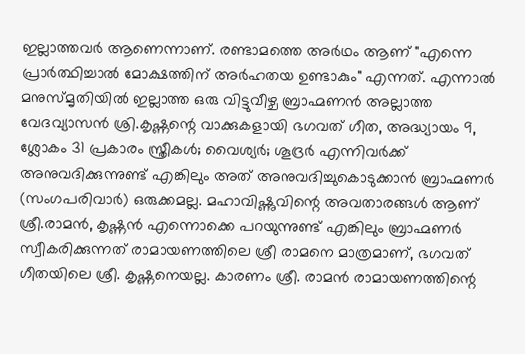ഇല്ലാത്തവർ ആണെന്നാണ്. രണ്ടാമത്തെ അർഥം ആണ് "എന്നെ പ്രാർത്ഥിച്ചാൽ മോക്ഷത്തിന് അർഹതയ ഉണ്ടാകും" എന്നത്. എന്നാൽ മനുസ്മൃതിയിൽ ഇല്ലാത്ത ഒരു വിട്ടുവീഴ്ച ബ്രാഹ്മണൻ അല്ലാത്ത വേദവ്യാസൻ ശ്രി.കൃഷ്ണന്റെ വാക്കുകളായി ഭഗവത് ഗീത, അദ്ധ്യായം 9, ശ്ലോകം 31 പ്രകാരം സ്ത്രീകൾ; വൈശ്യർ; ശൂദ്രർ എന്നിവർക്ക് അനുവദിക്കുന്നുണ്ട് എങ്കിലും അത് അനുവദിച്ചുകൊടുക്കാൻ ബ്രാഹ്മണർ (സംഗപരിവാർ) ഒരുക്കമല്ല. മഹാവിഷ്ണുവിന്റെ അവതാരങ്ങൾ ആണ് ശ്രീ.രാമൻ, കൃഷ്ണൻ എന്നൊക്കെ പറയുന്നുണ്ട് എങ്കിലും ബ്രാഹ്മണർ സ്വീകരിക്കുന്നത് രാമായണത്തിലെ ശ്രീ രാമനെ മാത്രമാണ്, ഭഗവത് ഗീതയിലെ ശ്രീ. കൃഷ്ണനെയല്ല. കാരണം ശ്രീ. രാമൻ രാമായണത്തിന്റെ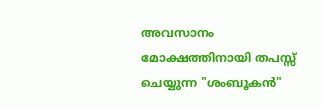അവസാനം മോക്ഷത്തിനായി തപസ്സ് ചെയ്യുന്ന "ശംബൂകൻ"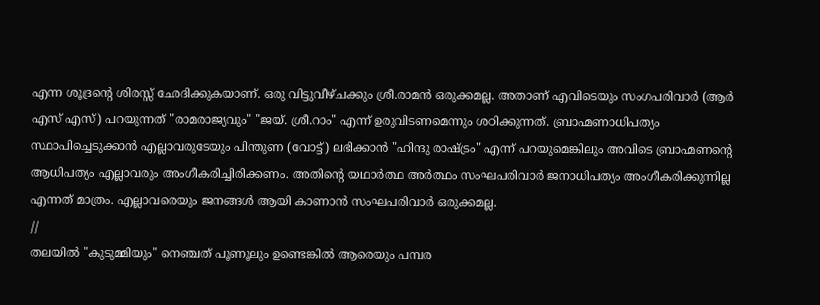എന്ന ശൂദ്രന്റെ ശിരസ്സ് ഛേദിക്കുകയാണ്. ഒരു വിട്ടുവീഴ്ചക്കും ശ്രീ.രാമൻ ഒരുക്കമല്ല. അതാണ് എവിടെയും സംഗപരിവാർ (ആർ എസ് എസ്) പറയുന്നത് "രാമരാജ്യവും" "ജയ്. ശ്രീ.റാം" എന്ന് ഉരുവിടണമെന്നും ശഠിക്കുന്നത്. ബ്രാഹ്മണാധിപത്യം സ്ഥാപിച്ചെടുക്കാൻ എല്ലാവരുടേയും പിന്തുണ (വോട്ട്) ലഭിക്കാൻ "ഹിന്ദു രാഷ്ട്രം" എന്ന് പറയുമെങ്കിലും അവിടെ ബ്രാഹ്മണന്റെ ആധിപത്യം എല്ലാവരും അംഗീകരിച്ചിരിക്കണം. അതിന്റെ യഥാർത്ഥ അർത്ഥം സംഘപരിവാർ ജനാധിപത്യം അംഗീകരിക്കുന്നില്ല എന്നത് മാത്രം. എല്ലാവരെയും ജനങ്ങൾ ആയി കാണാൻ സംഘപരിവാർ ഒരുക്കമല്ല.
//
തലയിൽ "കുടുമ്മിയും" നെഞ്ചത് പൂണൂലും ഉണ്ടെങ്കിൽ ആരെയും പമ്പര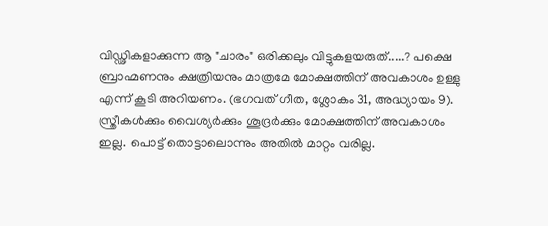വിഡ്ഢികളാക്കുന്ന ആ "ചാരം" ഒരിക്കലും വിട്ടുകളയരുത്.....? പക്ഷെ ബ്രാഹ്മണനും ക്ഷത്രിയനും മാത്രമേ മോക്ഷത്തിന് അവകാശം ഉള്ളു എന്ന് കൂടി അറിയണം. (ഭഗവത് ഗീത, ശ്ലോകം 31, അദ്ധ്യായം 9). സ്ത്രീകൾക്കും വൈശ്യർക്കും ശൂദ്രർക്കും മോക്ഷത്തിന് അവകാശം ഇല്ല. പൊട്ട് തൊട്ടാലൊന്നും അതിൽ മാറ്റം വരില്ല.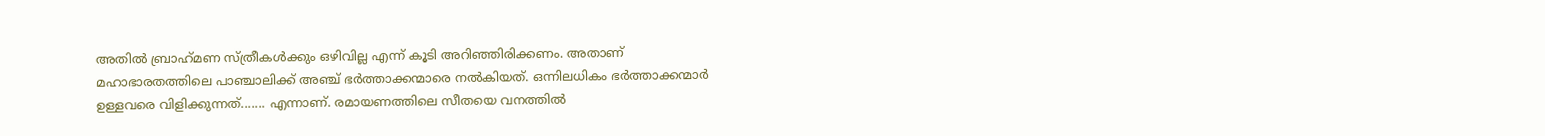അതിൽ ബ്രാഹ്‌മണ സ്ത്രീകൾക്കും ഒഴിവില്ല എന്ന് കൂടി അറിഞ്ഞിരിക്കണം. അതാണ് മഹാഭാരതത്തിലെ പാഞ്ചാലിക്ക് അഞ്ച് ഭർത്താക്കന്മാരെ നൽകിയത്. ഒന്നിലധികം ഭർത്താക്കന്മാർ ഉള്ളവരെ വിളിക്കുന്നത്....... എന്നാണ്. രമായണത്തിലെ സീതയെ വനത്തിൽ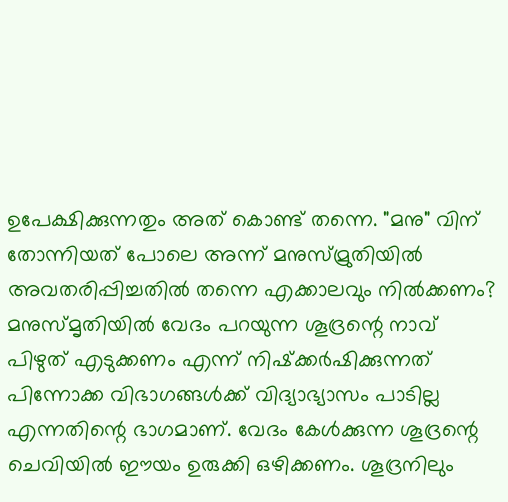ഉപേക്ഷിക്കുന്നതും അത് കൊണ്ട് തന്നെ. "മനു" വിന് തോന്നിയത് പോലെ അന്ന് മനുസ്മ്രുതിയിൽ അവതരിപ്പിച്ചതിൽ തന്നെ എക്കാലവും നിൽക്കണം? മനുസ്മൃതിയിൽ വേദം പറയുന്ന ശൂദ്രന്റെ നാവ് പിഴുത് എടുക്കണം എന്ന് നിഷ്‌ക്കർഷിക്കുന്നത് പിന്നോക്ക വിഭാഗങ്ങൾക്ക് വിദ്യാഭ്യാസം പാടില്ല എന്നതിന്റെ ഭാഗമാണ്. വേദം കേൾക്കുന്ന ശൂദ്രന്റെ ചെവിയിൽ ഈയം ഉരുക്കി ഒഴിക്കണം. ശൂദ്രനിലും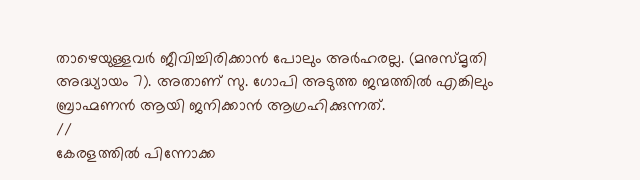താഴെയുള്ളവർ ജീവിച്ചിരിക്കാൻ പോലും അർഹരല്ല. (മനുസ്മൃതി അദ്ധ്യായം 7). അതാണ്‌ സു. ഗോപി അടുത്ത ജന്മത്തിൽ എങ്കിലും ബ്രാഹ്മണൻ ആയി ജനിക്കാൻ ആഗ്രഹിക്കുന്നത്.
//
കേരളത്തിൽ പിന്നോക്ക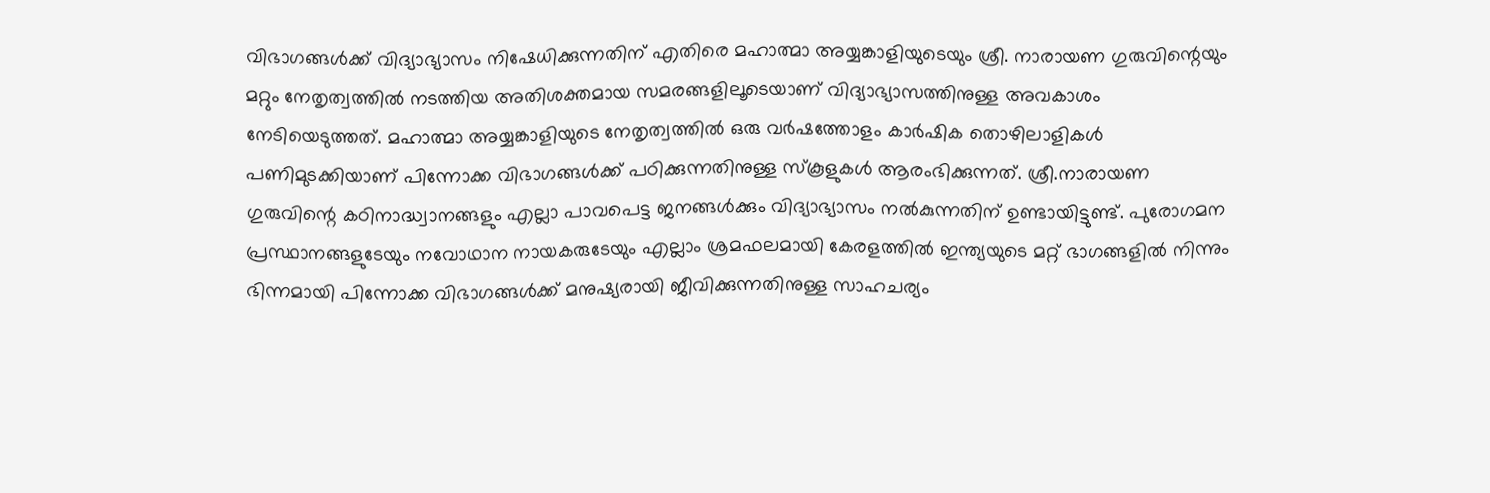വിഭാഗങ്ങൾക്ക് വിദ്യാഭ്യാസം നിഷേധിക്കുന്നതിന് എതിരെ മഹാത്മാ അയ്യങ്കാളിയുടെയും ശ്രീ. നാരായണ ഗുരുവിന്റെയും മറ്റും നേതൃത്വത്തിൽ നടത്തിയ അതിശക്തമായ സമരങ്ങളിലൂടെയാണ് വിദ്യാഭ്യാസത്തിനുള്ള അവകാശം നേടിയെടുത്തത്. മഹാത്മാ അയ്യങ്കാളിയുടെ നേതൃത്വത്തിൽ ഒരു വർഷത്തോളം കാർഷിക തൊഴിലാളികൾ പണിമുടക്കിയാണ് പിന്നോക്ക വിഭാഗങ്ങൾക്ക് പഠിക്കുന്നതിനുള്ള സ്‌കൂളുകൾ ആരംഭിക്കുന്നത്. ശ്രീ.നാരായണ ഗുരുവിന്റെ കഠിനാദ്ധ്വാനങ്ങളും എല്ലാ പാവപെട്ട ജനങ്ങൾക്കും വിദ്യാഭ്യാസം നൽകുന്നതിന് ഉണ്ടായിട്ടുണ്ട്. പുരോഗമന പ്രസ്ഥാനങ്ങളുടേയും നവോഥാന നായകരുടേയും എല്ലാം ശ്രമഫലമായി കേരളത്തിൽ ഇന്ത്യയുടെ മറ്റ് ഭാഗങ്ങളിൽ നിന്നും ഭിന്നമായി പിന്നോക്ക വിഭാഗങ്ങൾക്ക് മനുഷ്യരായി ജീവിക്കുന്നതിനുള്ള സാഹചര്യം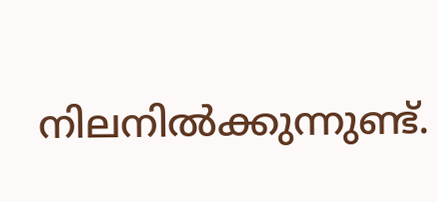നിലനിൽക്കുന്നുണ്ട്.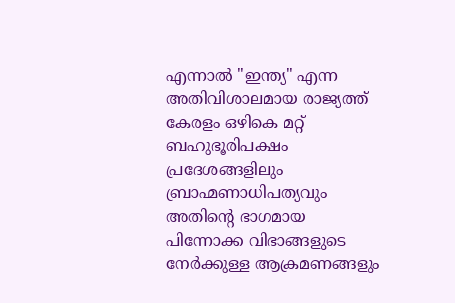എന്നാൽ "ഇന്ത്യ" എന്ന അതിവിശാലമായ രാജ്യത്ത് കേരളം ഒഴികെ മറ്റ് ബഹുഭൂരിപക്ഷം പ്രദേശങ്ങളിലും ബ്രാഹ്മണാധിപത്യവും അതിന്റെ ഭാഗമായ പിന്നോക്ക വിഭാങ്ങളുടെ നേർക്കുള്ള ആക്രമണങ്ങളും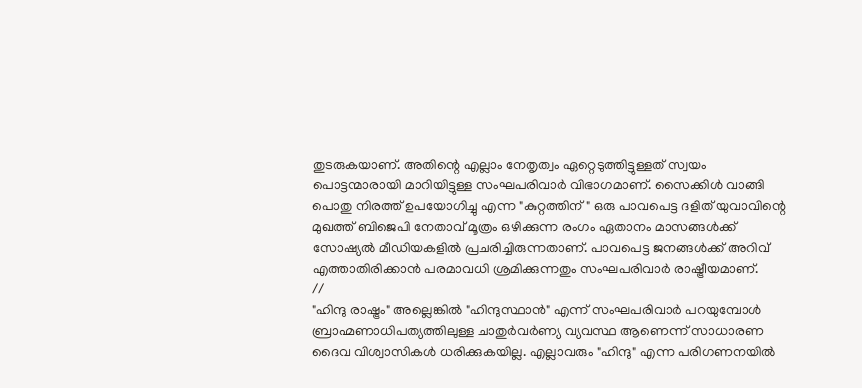തുടരുകയാണ്. അതിന്റെ എല്ലാം നേതൃത്വം ഏറ്റെടുത്തിട്ടുള്ളത് സ്വയം പൊട്ടന്മാരായി മാറിയിട്ടുള്ള സംഘപരിവാർ വിഭാഗമാണ്. സൈക്കിൾ വാങ്ങി പൊതു നിരത്ത് ഉപയോഗിച്ചു എന്ന "കുറ്റത്തിന്" ഒരു പാവപെട്ട ദളിത് യുവാവിന്റെ മുഖത്ത് ബിജെപി നേതാവ് മൂത്രം ഒഴിക്കുന്ന രംഗം ഏതാനം മാസങ്ങൾക്ക് സോഷ്യൽ മീഡിയകളിൽ പ്രചരിച്ചിരുന്നതാണ്. പാവപെട്ട ജനങ്ങൾക്ക് അറിവ് എത്താതിരിക്കാൻ പരമാവധി ശ്രമിക്കുന്നതും സംഘപരിവാർ രാഷ്ട്രീയമാണ്.
//
"ഹിന്ദു രാഷ്ട്രം" അല്ലെങ്കിൽ "ഹിന്ദുസ്ഥാൻ" എന്ന് സംഘപരിവാർ പറയുമ്പോൾ ബ്രാഹ്മണാധിപത്യത്തിലുള്ള ചാതുർവർണ്യ വ്യവസ്ഥ ആണെന്ന് സാധാരണ ദൈവ വിശ്വാസികൾ ധരിക്കുകയില്ല. എല്ലാവരും "ഹിന്ദു" എന്ന പരിഗണനയിൽ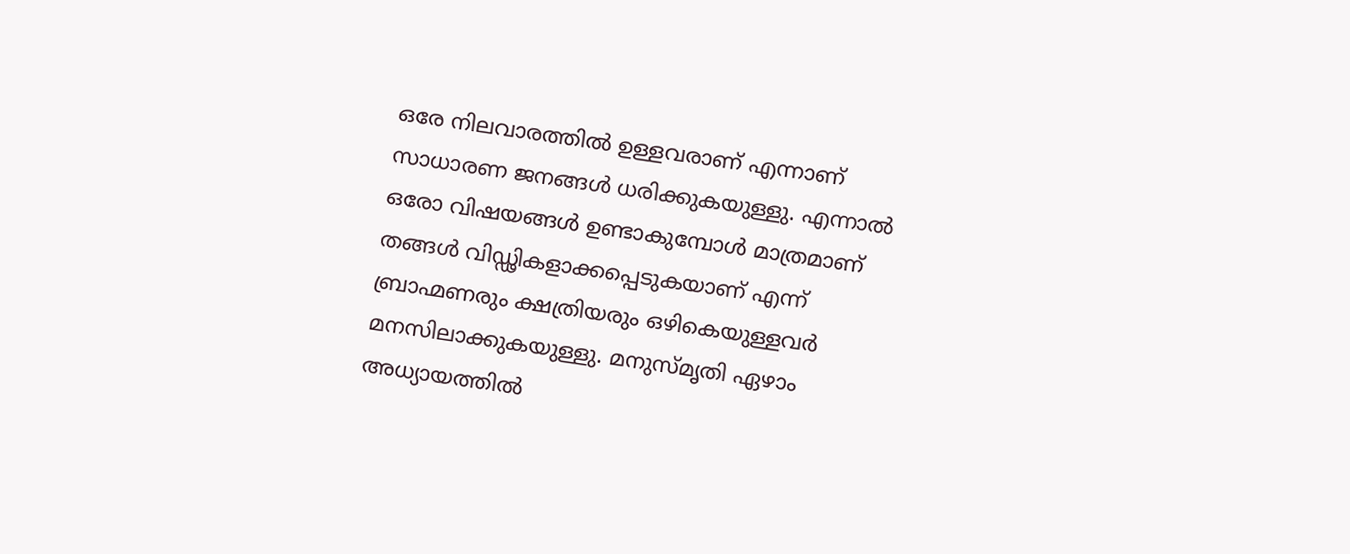ഒരേ നിലവാരത്തിൽ ഉള്ളവരാണ് എന്നാണ് സാധാരണ ജനങ്ങൾ ധരിക്കുകയുള്ളു. എന്നാൽ ഒരോ വിഷയങ്ങൾ ഉണ്ടാകുമ്പോൾ മാത്രമാണ് തങ്ങൾ വിഡ്ഢികളാക്കപ്പെടുകയാണ് എന്ന് ബ്രാഹ്മണരും ക്ഷത്രിയരും ഒഴികെയുള്ളവർ മനസിലാക്കുകയുള്ളു. മനുസ്മൃതി ഏഴാം അധ്യായത്തിൽ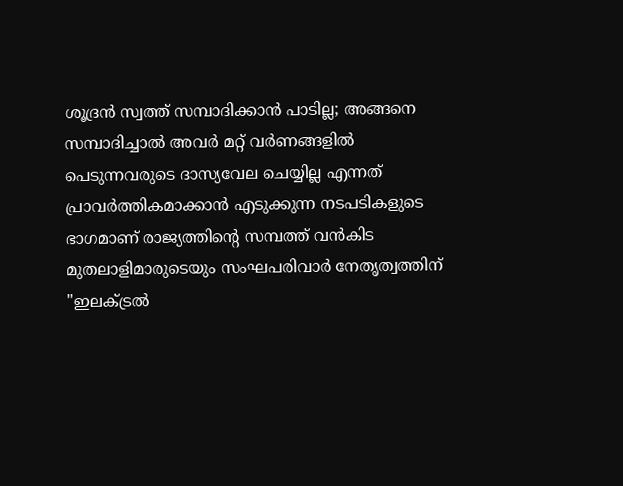ശൂദ്രൻ സ്വത്ത് സമ്പാദിക്കാൻ പാടില്ല; അങ്ങനെ സമ്പാദിച്ചാൽ അവർ മറ്റ് വർണങ്ങളിൽ പെടുന്നവരുടെ ദാസ്യവേല ചെയ്യില്ല എന്നത് പ്രാവർത്തികമാക്കാൻ എടുക്കുന്ന നടപടികളുടെ ഭാഗമാണ് രാജ്യത്തിന്റെ സമ്പത്ത് വൻകിട മുതലാളിമാരുടെയും സംഘപരിവാർ നേതൃത്വത്തിന് "ഇലക്ട്രൽ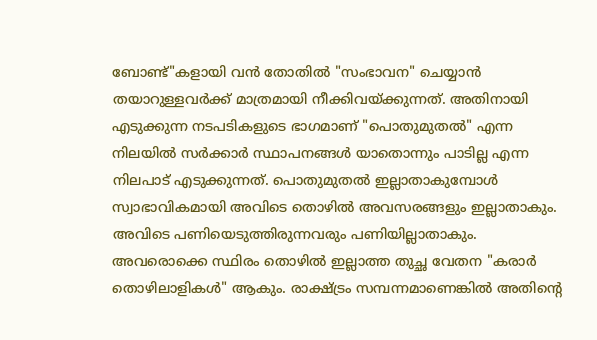ബോണ്ട്"കളായി വൻ തോതിൽ "സംഭാവന" ചെയ്യാൻ തയാറുള്ളവർക്ക് മാത്രമായി നീക്കിവയ്ക്കുന്നത്. അതിനായി എടുക്കുന്ന നടപടികളുടെ ഭാഗമാണ് "പൊതുമുതൽ" എന്ന നിലയിൽ സർക്കാർ സ്ഥാപനങ്ങൾ യാതൊന്നും പാടില്ല എന്ന നിലപാട് എടുക്കുന്നത്. പൊതുമുതൽ ഇല്ലാതാകുമ്പോൾ സ്വാഭാവികമായി അവിടെ തൊഴിൽ അവസരങ്ങളും ഇല്ലാതാകും. അവിടെ പണിയെടുത്തിരുന്നവരും പണിയില്ലാതാകും. അവരൊക്കെ സ്ഥിരം തൊഴിൽ ഇല്ലാത്ത തുച്ഛ വേതന "കരാർ തൊഴിലാളികൾ" ആകും. രാക്ഷ്ട്രം സമ്പന്നമാണെങ്കിൽ അതിന്റെ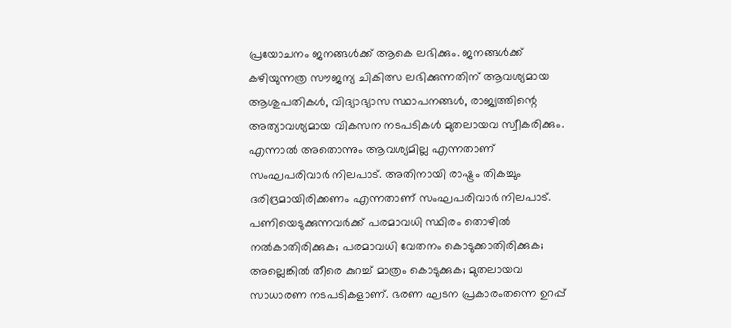പ്രയോചനം ജനങ്ങൾക്ക് ആകെ ലഭിക്കും. ജനങ്ങൾക്ക് കഴിയുന്നത്ര സൗജന്യ ചികിത്സ ലഭിക്കുന്നതിന് ആവശ്യമായ ആശുപതികൾ, വിദ്യാഭ്യാസ സ്ഥാപനങ്ങൾ, രാജ്യത്തിന്റെ അത്യാവശ്യമായ വികസന നടപടികൾ മുതലായവ സ്വീകരിക്കും. എന്നാൽ അതൊന്നും ആവശ്യമില്ല എന്നതാണ് സംഘപരിവാർ നിലപാട്. അതിനായി രാഷ്ട്രം തികച്ചും ദരിദ്രമായിരിക്കണം എന്നതാണ് സംഘപരിവാർ നിലപാട്. പണിയെടുക്കുന്നവർക്ക് പരമാവധി സ്ഥിരം തൊഴിൽ നൽകാതിരിക്കുക; പരമാവധി വേതനം കൊടുക്കാതിരിക്കുക; അല്ലെങ്കിൽ തീരെ കുറച്ച് മാത്രം കൊടുക്കുക; മുതലായവ സാധാരണ നടപടികളാണ്. ഭരണ ഘടന പ്രകാരംതന്നെ ഉറപ്പ്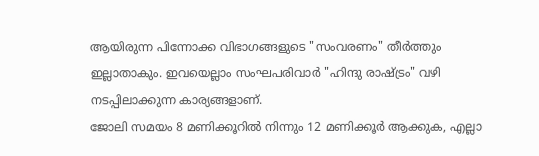ആയിരുന്ന പിന്നോക്ക വിഭാഗങ്ങളുടെ "സംവരണം" തീർത്തും ഇല്ലാതാകും. ഇവയെല്ലാം സംഘപരിവാർ "ഹിന്ദു രാഷ്ട്രം" വഴി നടപ്പിലാക്കുന്ന കാര്യങ്ങളാണ്.
ജോലി സമയം 8 മണിക്കൂറിൽ നിന്നും 12 മണിക്കൂർ ആക്കുക, എല്ലാ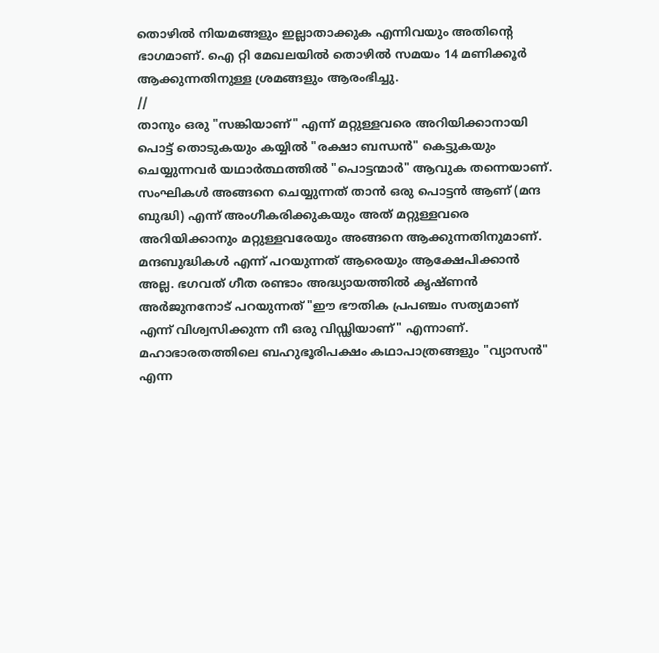തൊഴിൽ നിയമങ്ങളും ഇല്ലാതാക്കുക എന്നിവയും അതിന്റെ ഭാഗമാണ്. ഐ റ്റി മേഖലയിൽ തൊഴിൽ സമയം 14 മണിക്കൂർ ആക്കുന്നതിനുള്ള ശ്രമങ്ങളും ആരംഭിച്ചു.
//
താനും ഒരു "സങ്കിയാണ്" എന്ന് മറ്റുള്ളവരെ അറിയിക്കാനായി പൊട്ട് തൊടുകയും കയ്യിൽ "രക്ഷാ ബന്ധൻ" കെട്ടുകയും ചെയ്യുന്നവർ യഥാർത്ഥത്തിൽ "പൊട്ടന്മാർ" ആവുക തന്നെയാണ്. സംഘികൾ അങ്ങനെ ചെയ്യുന്നത് താൻ ഒരു പൊട്ടൻ ആണ് (മന്ദ ബുദ്ധി) എന്ന് അംഗീകരിക്കുകയും അത് മറ്റുള്ളവരെ അറിയിക്കാനും മറ്റുള്ളവരേയും അങ്ങനെ ആക്കുന്നതിനുമാണ്. മന്ദബുദ്ധികൾ എന്ന് പറയുന്നത് ആരെയും ആക്ഷേപിക്കാൻ അല്ല. ഭഗവത് ഗീത രണ്ടാം അദ്ധ്യായത്തിൽ കൃഷ്ണൻ അർജുനനോട് പറയുന്നത് "ഈ ഭൗതിക പ്രപഞ്ചം സത്യമാണ് എന്ന് വിശ്വസിക്കുന്ന നീ ഒരു വിഡ്ഢിയാണ്" എന്നാണ്. മഹാഭാരതത്തിലെ ബഹുഭൂരിപക്ഷം കഥാപാത്രങ്ങളും "വ്യാസൻ" എന്ന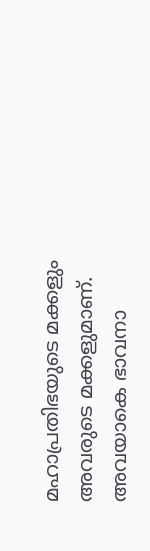മഹാപ്രതിഭയുടെ മക്കളും അവരുടെ മക്കളുമാണ്. അവയാകെ ഭാവനാ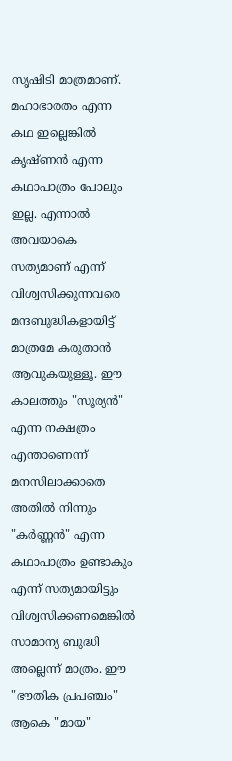സൃഷിടി മാത്രമാണ്. മഹാഭാരതം എന്ന കഥ ഇല്ലെങ്കിൽ കൃഷ്ണൻ എന്ന കഥാപാത്രം പോലും ഇല്ല. എന്നാൽ അവയാകെ സത്യമാണ് എന്ന് വിശ്വസിക്കുന്നവരെ മന്ദബുദ്ധികളായിട്ട് മാത്രമേ കരുതാൻ ആവുകയുള്ളൂ. ഈ കാലത്തും "സൂര്യൻ" എന്ന നക്ഷത്രം എന്താണെന്ന് മനസിലാക്കാതെ അതിൽ നിന്നും "കർണ്ണൻ" എന്ന കഥാപാത്രം ഉണ്ടാകും എന്ന് സത്യമായിട്ടും വിശ്വസിക്കണമെങ്കിൽ സാമാന്യ ബുദ്ധി അല്ലെന്ന് മാത്രം. ഈ "ഭൗതിക പ്രപഞ്ചം" ആകെ "മായ"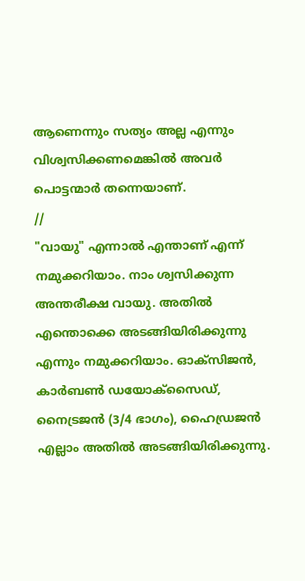ആണെന്നും സത്യം അല്ല എന്നും വിശ്വസിക്കണമെങ്കിൽ അവർ പൊട്ടന്മാർ തന്നെയാണ്.
//
"വായു" എന്നാൽ എന്താണ് എന്ന് നമുക്കറിയാം. നാം ശ്വസിക്കുന്ന അന്തരീക്ഷ വായു. അതിൽ എന്തൊക്കെ അടങ്ങിയിരിക്കുന്നു എന്നും നമുക്കറിയാം. ഓക്സിജൻ, കാർബൺ ഡയോക്സൈഡ്, നൈട്രജൻ (3/4 ഭാഗം), ഹൈഡ്രജൻ എല്ലാം അതിൽ അടങ്ങിയിരിക്കുന്നു.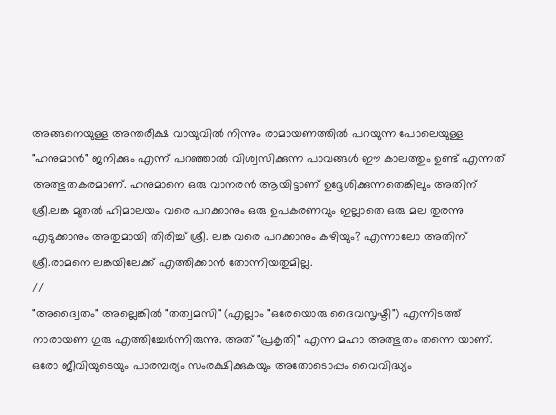അങ്ങനെയുള്ള അന്തരീക്ഷ വായുവിൽ നിന്നും രാമായണത്തിൽ പറയുന്ന പോലെയുള്ള "ഹനുമാൻ" ജനിക്കും എന്ന് പറഞ്ഞാൽ വിശ്വസിക്കുന്ന പാവങ്ങൾ ഈ കാലത്തും ഉണ്ട് എന്നത് അത്ഭുതകരമാണ്. ഹനുമാനെ ഒരു വാനരൻ ആയിട്ടാണ് ഉദ്ദേശിക്കുന്നതെങ്കിലും അതിന് ശ്രീ.ലങ്ക മുതൽ ഹിമാലയം വരെ പറക്കാനും ഒരു ഉപകരണവും ഇല്ലാതെ ഒരു മല തുരന്നു എടുക്കാനും അതുമായി തിരിച്ച് ശ്രീ. ലങ്ക വരെ പറക്കാനും കഴിയും? എന്നാലോ അതിന് ശ്രീ.രാമനെ ലങ്കയിലേക്ക് എത്തിക്കാൻ തോന്നിയതുമില്ല.
//
"അദ്വൈതം" അല്ലെങ്കിൽ "തത്വമസി" (എല്ലാം "ഒരേയൊരു ദൈവസൃഷ്ടി") എന്നിടത്ത് നാരായണ ഗുരു എത്തിച്ചേർന്നിരുന്നു. അത് "പ്രകൃതി" എന്ന മഹാ അത്ഭുതം തന്നെ യാണ്. ഒരോ ജീവിയുടെയും പാരമ്പര്യം സംരക്ഷിക്കുകയും അതോടൊപ്പം വൈവിദ്ധ്യം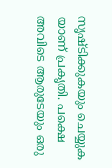സൃഷ്ടിക്കുകയും ചെയ്യുക യാണ് പ്രകൃതി. പക്ഷെ അവിടെ ആരുടേയും ഒരു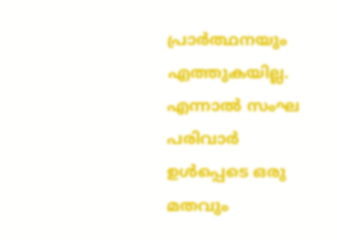പ്രാർത്ഥനയും എത്തുകയില്ല. എന്നാൽ സംഘ പരിവാർ ഉൾപ്പെടെ ഒരു മതവും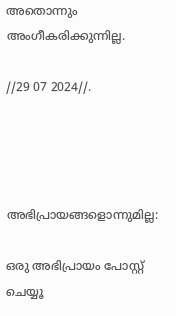അതൊന്നും അംഗീകരിക്കുന്നില്ല.

//29 07 2024//.




അഭിപ്രായങ്ങളൊന്നുമില്ല:

ഒരു അഭിപ്രായം പോസ്റ്റ് ചെയ്യൂ